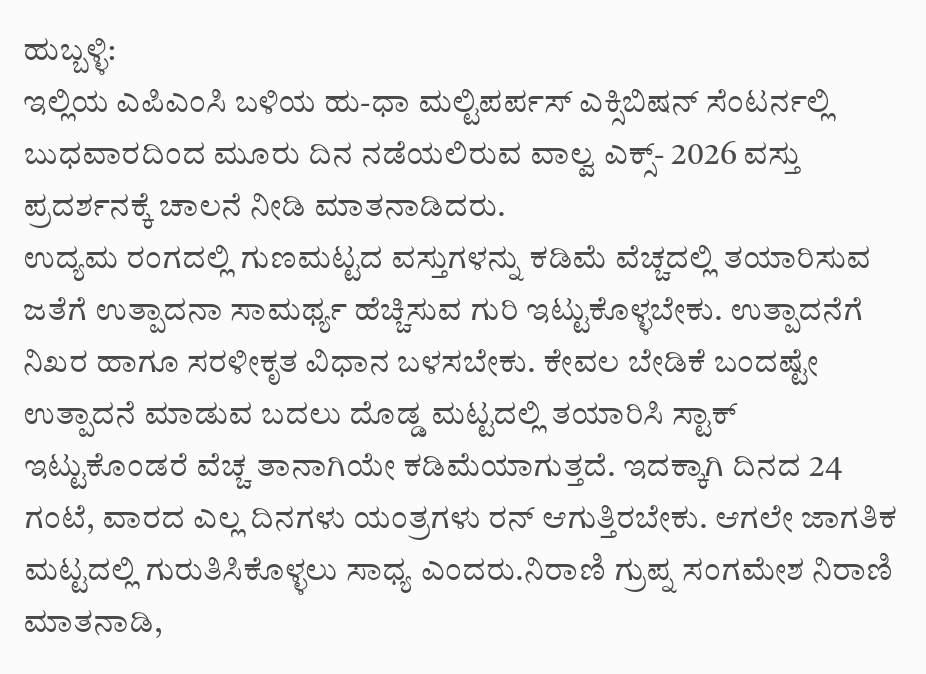ಹುಬ್ಬಳ್ಳಿ:
ಇಲ್ಲಿಯ ಎಪಿಎಂಸಿ ಬಳಿಯ ಹು-ಧಾ ಮಲ್ಟಿಪರ್ಪಸ್ ಎಕ್ಸಿಬಿಷನ್ ಸೆಂಟರ್ನಲ್ಲಿ ಬುಧವಾರದಿಂದ ಮೂರು ದಿನ ನಡೆಯಲಿರುವ ವಾಲ್ವ ಎಕ್ಸ್- 2026 ವಸ್ತು ಪ್ರದರ್ಶನಕ್ಕೆ ಚಾಲನೆ ನೀಡಿ ಮಾತನಾಡಿದರು.
ಉದ್ಯಮ ರಂಗದಲ್ಲಿ ಗುಣಮಟ್ಟದ ವಸ್ತುಗಳನ್ನು ಕಡಿಮೆ ವೆಚ್ಚದಲ್ಲಿ ತಯಾರಿಸುವ ಜತೆಗೆ ಉತ್ಪಾದನಾ ಸಾಮರ್ಥ್ಯ ಹೆಚ್ಚಿಸುವ ಗುರಿ ಇಟ್ಟುಕೊಳ್ಳಬೇಕು. ಉತ್ಪಾದನೆಗೆ ನಿಖರ ಹಾಗೂ ಸರಳೀಕೃತ ವಿಧಾನ ಬಳಸಬೇಕು. ಕೇವಲ ಬೇಡಿಕೆ ಬಂದಷ್ಟೇ ಉತ್ಪಾದನೆ ಮಾಡುವ ಬದಲು ದೊಡ್ಡ ಮಟ್ಟದಲ್ಲಿ ತಯಾರಿಸಿ ಸ್ಟಾಕ್ ಇಟ್ಟುಕೊಂಡರೆ ವೆಚ್ಚ ತಾನಾಗಿಯೇ ಕಡಿಮೆಯಾಗುತ್ತದೆ. ಇದಕ್ಕಾಗಿ ದಿನದ 24 ಗಂಟೆ, ವಾರದ ಎಲ್ಲ ದಿನಗಳು ಯಂತ್ರಗಳು ರನ್ ಆಗುತ್ತಿರಬೇಕು. ಆಗಲೇ ಜಾಗತಿಕ ಮಟ್ಟದಲ್ಲಿ ಗುರುತಿಸಿಕೊಳ್ಳಲು ಸಾಧ್ಯ ಎಂದರು.ನಿರಾಣಿ ಗ್ರುಪ್ನ ಸಂಗಮೇಶ ನಿರಾಣಿ ಮಾತನಾಡಿ,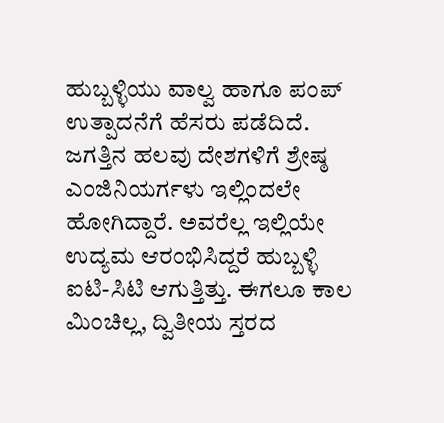ಹುಬ್ಬಳ್ಳಿಯು ವಾಲ್ವ ಹಾಗೂ ಪಂಪ್ ಉತ್ಪಾದನೆಗೆ ಹೆಸರು ಪಡೆದಿದೆ. ಜಗತ್ತಿನ ಹಲವು ದೇಶಗಳಿಗೆ ಶ್ರೇಷ್ಠ ಎಂಜಿನಿಯರ್ಗಳು ಇಲ್ಲಿಂದಲೇ ಹೋಗಿದ್ದಾರೆ. ಅವರೆಲ್ಲ ಇಲ್ಲಿಯೇ ಉದ್ಯಮ ಆರಂಭಿಸಿದ್ದರೆ ಹುಬ್ಬಳ್ಳಿ ಐಟಿ-ಸಿಟಿ ಆಗುತ್ತಿತ್ತು. ಈಗಲೂ ಕಾಲ ಮಿಂಚಿಲ್ಲ, ದ್ವಿತೀಯ ಸ್ತರದ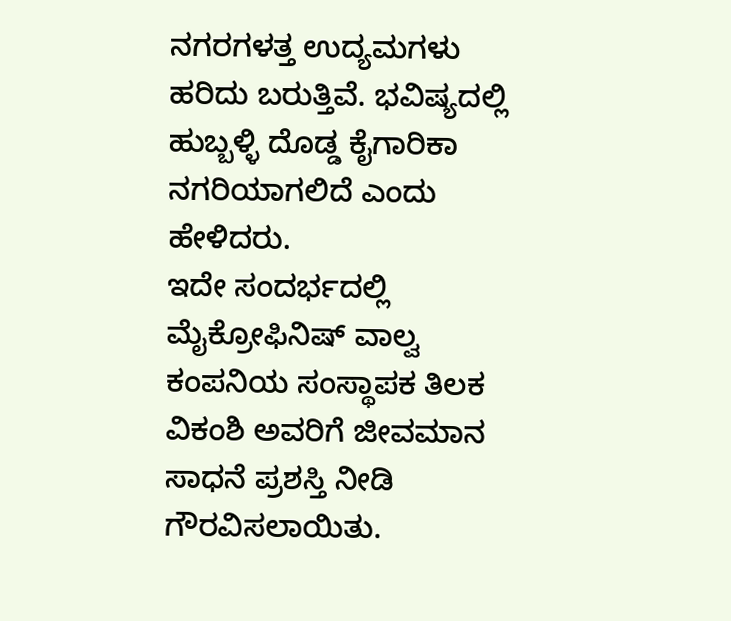ನಗರಗಳತ್ತ ಉದ್ಯಮಗಳು ಹರಿದು ಬರುತ್ತಿವೆ. ಭವಿಷ್ಯದಲ್ಲಿ ಹುಬ್ಬಳ್ಳಿ ದೊಡ್ಡ ಕೈಗಾರಿಕಾ ನಗರಿಯಾಗಲಿದೆ ಎಂದು ಹೇಳಿದರು.
ಇದೇ ಸಂದರ್ಭದಲ್ಲಿ ಮೈಕ್ರೋಫಿನಿಷ್ ವಾಲ್ವ ಕಂಪನಿಯ ಸಂಸ್ಥಾಪಕ ತಿಲಕ ವಿಕಂಶಿ ಅವರಿಗೆ ಜೀವಮಾನ ಸಾಧನೆ ಪ್ರಶಸ್ತಿ ನೀಡಿ ಗೌರವಿಸಲಾಯಿತು.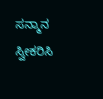ಸನ್ಮಾನ ಸ್ವೀಕರಿಸಿ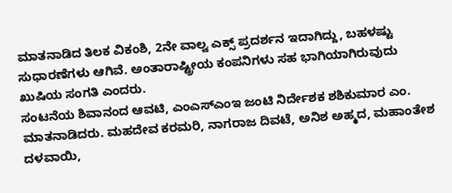ಮಾತನಾಡಿದ ತಿಲಕ ವಿಕಂಶಿ, 2ನೇ ವಾಲ್ವ ಎಕ್ಸ್ ಪ್ರದರ್ಶನ ಇದಾಗಿದ್ದು, ಬಹಳಷ್ಟು ಸುಧಾರಣೆಗಳು ಆಗಿವೆ. ಅಂತಾರಾಷ್ಟ್ರೀಯ ಕಂಪನಿಗಳು ಸಹ ಭಾಗಿಯಾಗಿರುವುದು ಖುಷಿಯ ಸಂಗತಿ ಎಂದರು.
ಸಂಟನೆಯ ಶಿವಾನಂದ ಆವಟಿ, ಎಂಎಸ್ಎಂಇ ಜಂಟಿ ನಿರ್ದೇಶಕ ಶಶಿಕುಮಾರ ಎಂ. ಮಾತನಾಡಿದರು. ಮಹದೇವ ಕರಮರಿ, ನಾಗರಾಜ ದಿವಟೆ, ಅನಿಶ ಅಹ್ಮದ, ಮಹಾಂತೇಶ ದಳವಾಯಿ,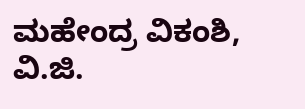ಮಹೇಂದ್ರ ವಿಕಂಶಿ, ವಿ.ಜಿ.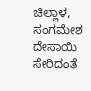ಚಿಲ್ಲಾಳ, ಸಂಗಮೇಶ ದೇಸಾಯಿ ಸೇರಿದಂತೆ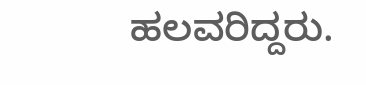ಹಲವರಿದ್ದರು.